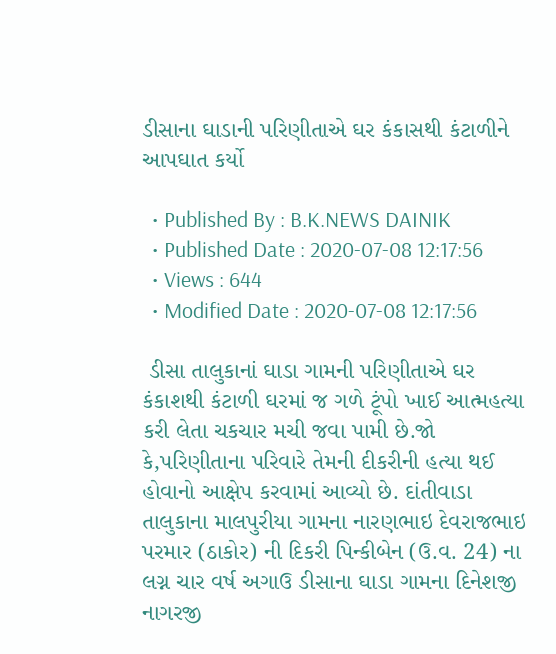ડીસાના ઘાડાની પરિણીતાએ ઘર કંકાસથી કંટાળીને આપઘાત કર્યો

  • Published By : B.K.NEWS DAINIK
  • Published Date : 2020-07-08 12:17:56
  • Views : 644
  • Modified Date : 2020-07-08 12:17:56

 ડીસા તાલુકાનાં ઘાડા ગામની પરિણીતાએ ઘર કંકાશથી કંટાળી ઘરમાં જ ગળે ટૂંપો ખાઈ આત્મહત્યા કરી લેતા ચકચાર મચી જવા પામી છે.જો કે,પરિણીતાના પરિવારે તેમની દીકરીની હત્યા થઈ હોવાનો આક્ષેપ કરવામાં આવ્યો છે. દાંતીવાડા તાલુકાના માલપુરીયા ગામના નારણભાઇ દેવરાજભાઇ પરમાર (ઠાકોર) ની દિકરી પિન્કીબેન (ઉ.વ. 24) ના લગ્ન ચાર વર્ષ અગાઉ ડીસાના ઘાડા ગામના દિનેશજી નાગરજી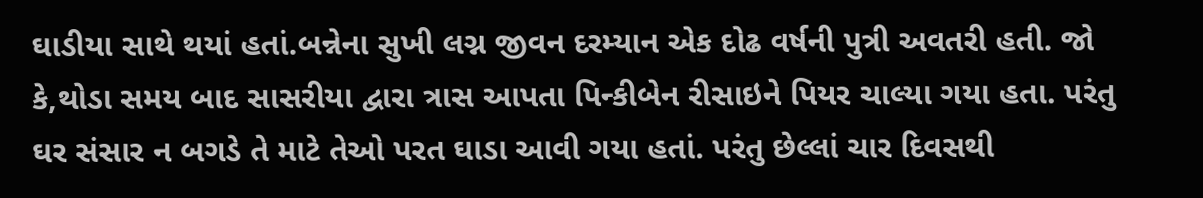ઘાડીયા સાથે થયાં હતાં.બન્નેના સુખી લગ્ન જીવન દરમ્યાન એક દોઢ વર્ષની પુત્રી અવતરી હતી. જો કે,થોડા સમય બાદ સાસરીયા દ્વારા ત્રાસ આપતા પિન્કીબેન રીસાઇને પિયર ચાલ્યા ગયા હતા. પરંતુ ઘર સંસાર ન બગડે તે માટે તેઓ પરત ઘાડા આવી ગયા હતાં. પરંતુ છેલ્લાં ચાર દિવસથી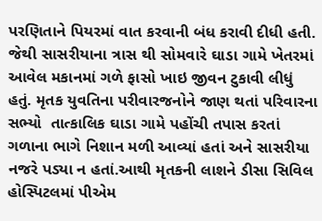પરણિતાને પિયરમાં વાત કરવાની બંધ કરાવી દીધી હતી. જેથી સાસરીયાના ત્રાસ થી સોમવારે ઘાડા ગામે ખેતરમાં આવેલ મકાનમાં ગળે ફાસો ખાઇ જીવન ટુકાવી લીધું હતું. મૃતક યુવતિના પરીવારજનોને જાણ થતાં પરિવારના સભ્યો  તાત્કાલિક ઘાડા ગામે પહોંચી તપાસ કરતાં ગળાના ભાગે નિશાન મળી આવ્યાં હતાં અને સાસરીયા નજરે પડ્યા ન હતાં.આથી મૃતકની લાશને ડીસા સિવિલ હોસ્પિટલમાં પીએમ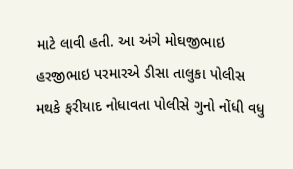માટે લાવી હતી. આ અંગે મોઘજીભાઇ હરજીભાઇ પરમારએ ડીસા તાલુકા પોલીસ મથકે ફરીયાદ નોધાવતા પોલીસે ગુનો નોંધી વધુ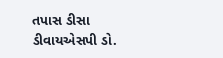તપાસ ડીસા ડીવાયએસપી ડો.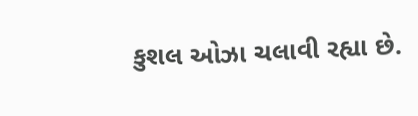કુશલ ઓઝા ચલાવી રહ્યા છે.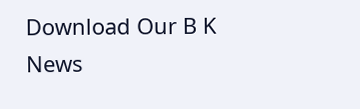Download Our B K News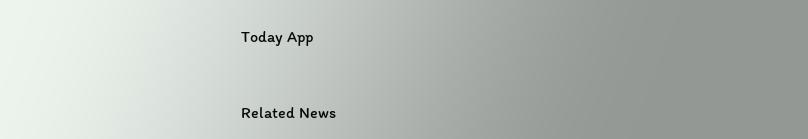Today App



Related News